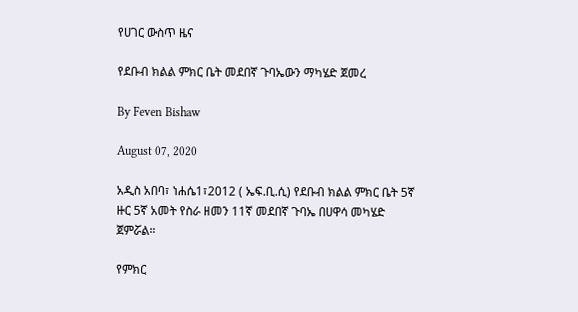የሀገር ውስጥ ዜና

የደቡብ ክልል ምክር ቤት መደበኛ ጉባኤውን ማካሄድ ጀመረ

By Feven Bishaw

August 07, 2020

አዲስ አበባ፣ ነሐሴ1፣2012 ( ኤፍ.ቢ.ሲ) የደቡብ ክልል ምክር ቤት 5ኛ ዙር 5ኛ አመት የስራ ዘመን 11ኛ መደበኛ ጉባኤ በሀዋሳ መካሄድ ጀምሯል።

የምክር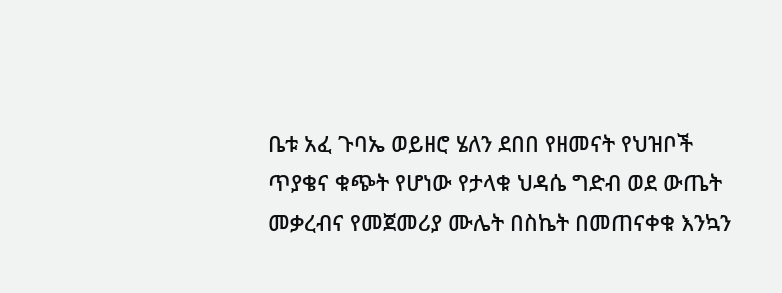ቤቱ አፈ ጉባኤ ወይዘሮ ሄለን ደበበ የዘመናት የህዝቦች ጥያቄና ቁጭት የሆነው የታላቁ ህዳሴ ግድብ ወደ ውጤት መቃረብና የመጀመሪያ ሙሌት በስኬት በመጠናቀቁ እንኳን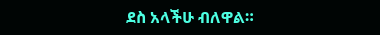ደስ አላችሁ ብለዋል።